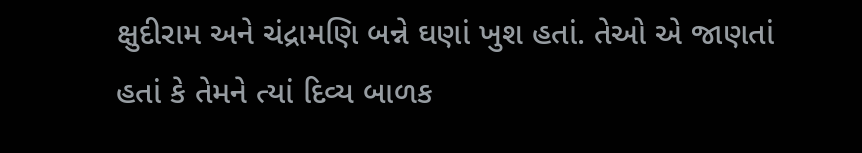ક્ષુદીરામ અને ચંદ્રામણિ બન્ને ઘણાં ખુશ હતાં. તેઓ એ જાણતાં હતાં કે તેમને ત્યાં દિવ્ય બાળક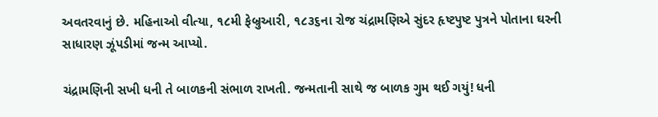અવતરવાનું છે. મહિનાઓ વીત્યા, ૧૮મી ફેબ્રુઆરી, ૧૮૩૬ના રોજ ચંદ્રામણિએ સુંદર હૃષ્ટપુષ્ટ પુત્રને પોતાના ઘરની સાધારણ ઝૂંપડીમાં જન્મ આપ્યો.

ચંદ્રામણિની સખી ધની તે બાળકની સંભાળ રાખતી. જન્મતાની સાથે જ બાળક ગુમ થઈ ગયું! ધની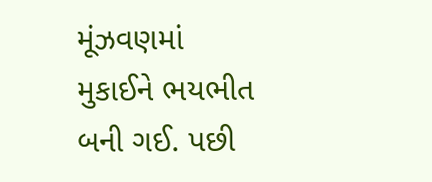મૂંઝવણમાં મુકાઈને ભયભીત બની ગઈ. પછી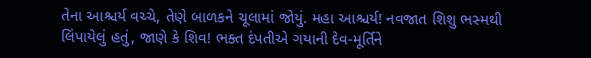તેના આશ્ચર્ય વચ્ચે, તેણે બાળકને ચૂલામાં જોયું. મહા આશ્ચર્ય! નવજાત શિશુ ભસ્મથી લિંપાયેલું હતું, જાણે કે શિવ! ભક્ત દંપતીએ ગયાની દેવ-મૂર્તિને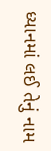ધ્યાનમાં લઈ તેનું નામ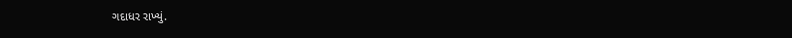ગદાધર રાખ્યું.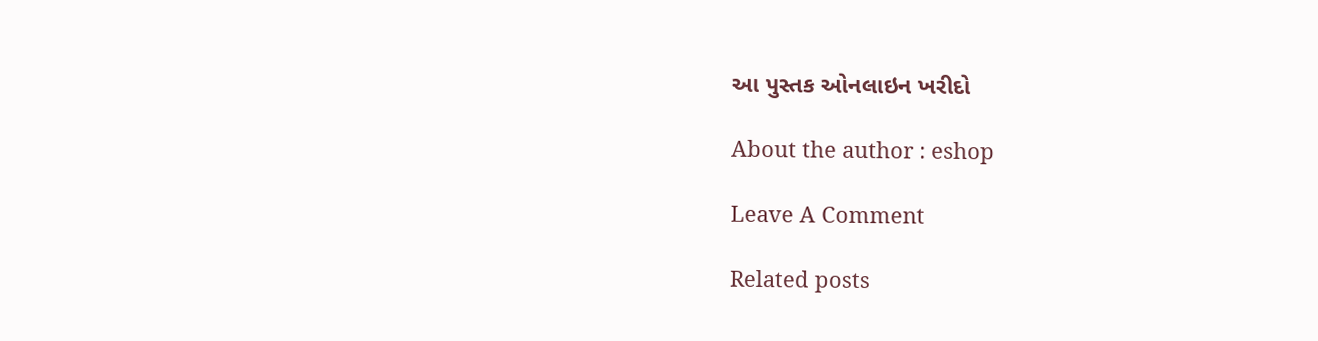આ પુસ્તક ઓનલાઇન ખરીદો

About the author : eshop

Leave A Comment

Related posts